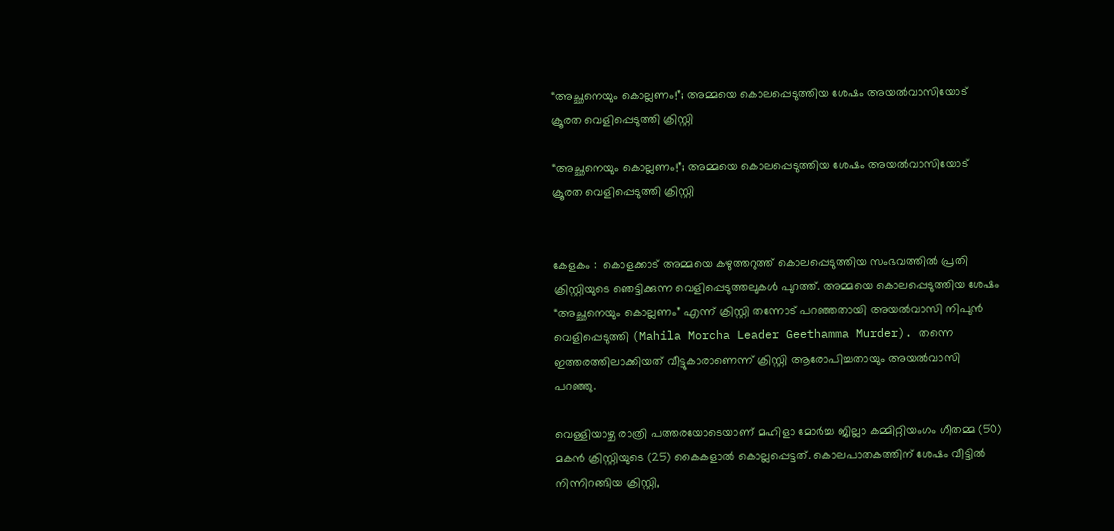“അച്ഛനെയും കൊല്ലണം!”; അമ്മയെ കൊലപ്പെടുത്തിയ ശേഷം അയൽവാസിയോട് ക്രൂരത വെളിപ്പെടുത്തി ക്രിസ്റ്റി

“അച്ഛനെയും കൊല്ലണം!”; അമ്മയെ കൊലപ്പെടുത്തിയ ശേഷം അയൽവാസിയോട് ക്രൂരത വെളിപ്പെടുത്തി ക്രിസ്റ്റി


കേളകം :  കൊളക്കാട് അമ്മയെ കഴുത്തറുത്ത് കൊലപ്പെടുത്തിയ സംഭവത്തിൽ പ്രതി ക്രിസ്റ്റിയുടെ ഞെട്ടിക്കുന്ന വെളിപ്പെടുത്തലുകൾ പുറത്ത്. അമ്മയെ കൊലപ്പെടുത്തിയ ശേഷം “അച്ഛനെയും കൊല്ലണം” എന്ന് ക്രിസ്റ്റി തന്നോട് പറഞ്ഞതായി അയൽവാസി നിപുൻ വെളിപ്പെടുത്തി (Mahila Morcha Leader Geethamma Murder). തന്നെ ഇത്തരത്തിലാക്കിയത് വീട്ടുകാരാണെന്ന് ക്രിസ്റ്റി ആരോപിച്ചതായും അയൽവാസി പറഞ്ഞു.

വെള്ളിയാഴ്ച രാത്രി പത്തരയോടെയാണ് മഹിളാ മോർച്ച ജില്ലാ കമ്മിറ്റിയംഗം ഗീതമ്മ (50) മകൻ ക്രിസ്റ്റിയുടെ (25) കൈകളാൽ കൊല്ലപ്പെട്ടത്. കൊലപാതകത്തിന് ശേഷം വീട്ടിൽ നിന്നിറങ്ങിയ ക്രിസ്റ്റി,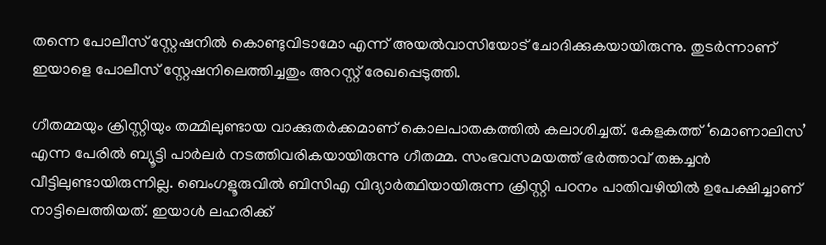തന്നെ പോലീസ് സ്റ്റേഷനിൽ കൊണ്ടുവിടാമോ എന്ന് അയൽവാസിയോട് ചോദിക്കുകയായിരുന്നു. തുടർന്നാണ് ഇയാളെ പോലീസ് സ്റ്റേഷനിലെത്തിച്ചതും അറസ്റ്റ് രേഖപ്പെടുത്തി.

ഗീതമ്മയും ക്രിസ്റ്റിയും തമ്മിലുണ്ടായ വാക്കുതർക്കമാണ് കൊലപാതകത്തിൽ കലാശിച്ചത്. കേളകത്ത് ‘മൊണാലിസ’ എന്ന പേരിൽ ബ്യൂട്ടി പാർലർ നടത്തിവരികയായിരുന്നു ഗീതമ്മ. സംഭവസമയത്ത് ഭർത്താവ് തങ്കച്ചൻ വീട്ടിലുണ്ടായിരുന്നില്ല. ബെംഗളൂരുവിൽ ബിസിഎ വിദ്യാർത്ഥിയായിരുന്ന ക്രിസ്റ്റി പഠനം പാതിവഴിയിൽ ഉപേക്ഷിച്ചാണ് നാട്ടിലെത്തിയത്. ഇയാൾ ലഹരിക്ക്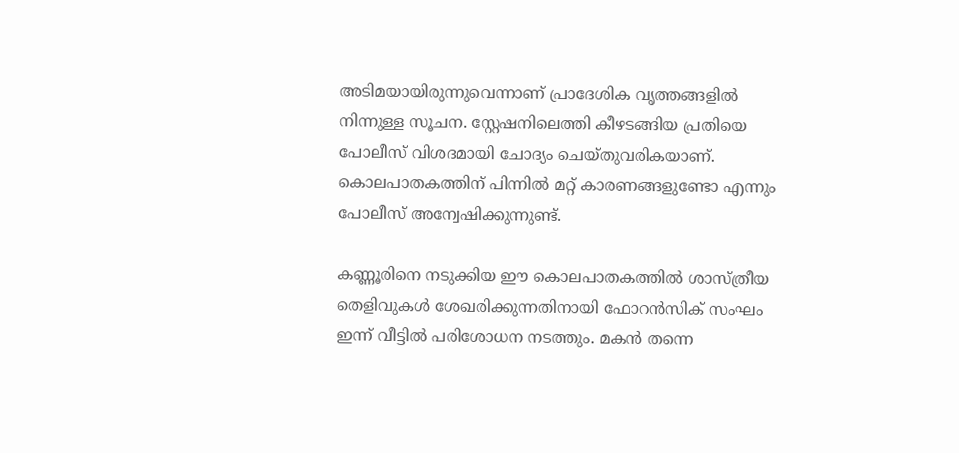അടിമയായിരുന്നുവെന്നാണ് പ്രാദേശിക വൃത്തങ്ങളിൽ നിന്നുള്ള സൂചന. സ്റ്റേഷനിലെത്തി കീഴടങ്ങിയ പ്രതിയെ പോലീസ് വിശദമായി ചോദ്യം ചെയ്തുവരികയാണ്. കൊലപാതകത്തിന് പിന്നിൽ മറ്റ് കാരണങ്ങളുണ്ടോ എന്നും പോലീസ് അന്വേഷിക്കുന്നുണ്ട്.

കണ്ണൂരിനെ നടുക്കിയ ഈ കൊലപാതകത്തിൽ ശാസ്ത്രീയ തെളിവുകൾ ശേഖരിക്കുന്നതിനായി ഫോറൻസിക് സംഘം ഇന്ന് വീട്ടിൽ പരിശോധന നടത്തും. മകൻ തന്നെ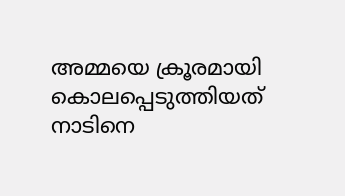അമ്മയെ ക്രൂരമായി കൊലപ്പെടുത്തിയത് നാടിനെ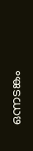ഒന്നടങ്കം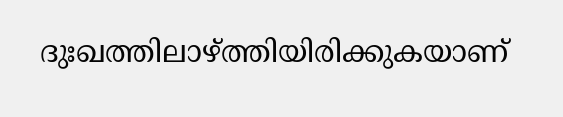ദുഃഖത്തിലാഴ്ത്തിയിരിക്കുകയാണ്